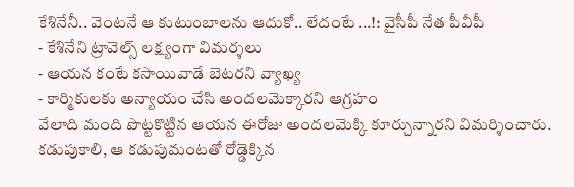కేశినేనీ.. వెంటనే ఆ కుటుంబాలను ఆదుకో.. లేదంటే ...!: వైసీపీ నేత పీవీపీ
- కేశినేని ట్రావెల్స్ లక్ష్యంగా విమర్శలు
- ఆయన కంటే కసాయివాడే బెటరని వ్యాఖ్య
- కార్మికులకు అన్యాయం చేసి అందలమెక్కారని ఆగ్రహం
వేలాది మంది పొట్టకొట్టిన ఆయన ఈరోజు అందలమెక్కి కూర్చున్నారని విమర్శించారు. కడుపుకాలి, ఆ కడుపుమంటతో రోడ్డెక్కిన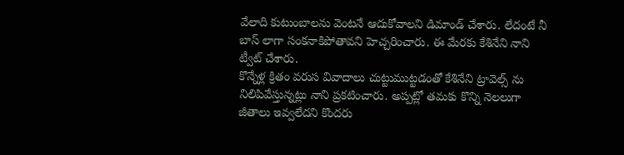వేలాది కుటుంబాలను వెంటనే ఆదుకోవాలని డిమాండ్ చేశారు. లేదంటే నీ బాస్ లాగా సంకనాకిపోతావని హెచ్చరించారు. ఈ మేరకు కేశినేని నాని ట్వీట్ చేశారు.
కొన్నేళ్ల క్రితం వరుస వివాదాలు చుట్టుముట్టడంతో కేశినేని ట్రావెల్స్ ను నిలిపివేస్తున్నట్లు నాని ప్రకటించారు. అప్పట్లో తమకు కొన్ని నెలలుగా జీతాలు ఇవ్వలేదని కొందరు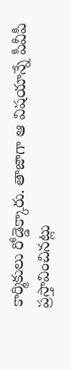కార్మికులు రోడ్డెక్కారు. తాజాగా ఆ విషయాన్నే పీవీపీ ప్రస్తావించినట్లు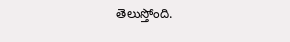తెలుస్తోంది.